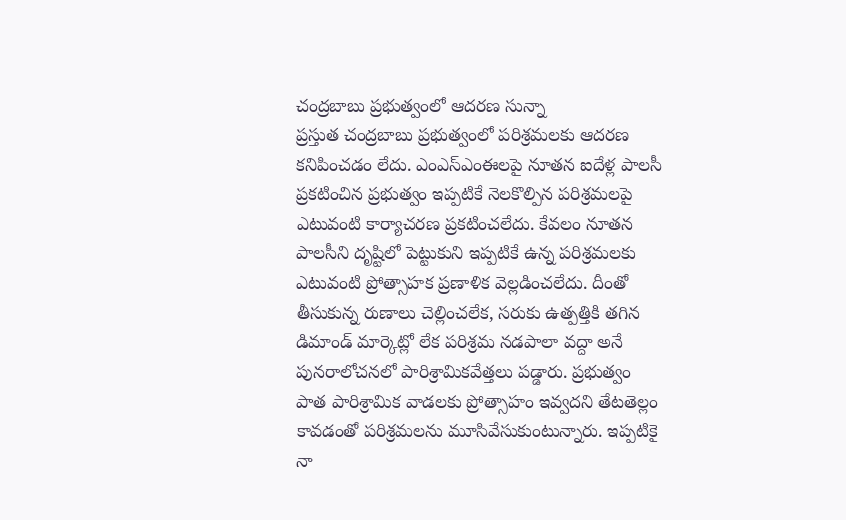చంద్రబాబు ప్రభుత్వంలో ఆదరణ సున్నా
ప్రస్తుత చంద్రబాబు ప్రభుత్వంలో పరిశ్రమలకు ఆదరణ కనిపించడం లేదు. ఎంఎస్ఎంఈలపై నూతన ఐదేళ్ల పాలసీ ప్రకటించిన ప్రభుత్వం ఇప్పటికే నెలకొల్పిన పరిశ్రమలపై ఎటువంటి కార్యాచరణ ప్రకటించలేదు. కేవలం నూతన పాలసీని దృష్టిలో పెట్టుకుని ఇప్పటికే ఉన్న పరిశ్రమలకు ఎటువంటి ప్రోత్సాహక ప్రణాళిక వెల్లడించలేదు. దీంతో తీసుకున్న రుణాలు చెల్లించలేక, సరుకు ఉత్పత్తికి తగిన డిమాండ్ మార్కెట్లో లేక పరిశ్రమ నడపాలా వద్దా అనే పునరాలోచనలో పారిశ్రామికవేత్తలు పడ్డారు. ప్రభుత్వం పాత పారిశ్రామిక వాడలకు ప్రోత్సాహం ఇవ్వదని తేటతెల్లం కావడంతో పరిశ్రమలను మూసివేసుకుంటున్నారు. ఇప్పటికై నా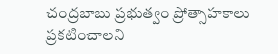చంద్రబాబు ప్రభుత్వం ప్రోత్సాహకాలు ప్రకటించాలని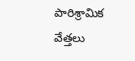పారిశ్రామిక వేత్తలు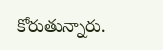కోరుతున్నారు.